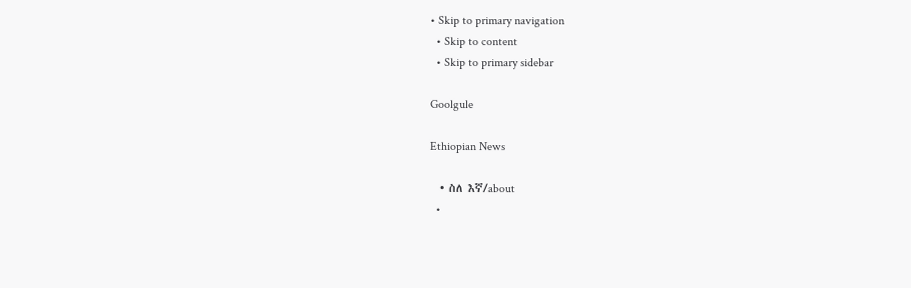• Skip to primary navigation
  • Skip to content
  • Skip to primary sidebar

Goolgule

Ethiopian News

  • ስለ እኛ/about
  •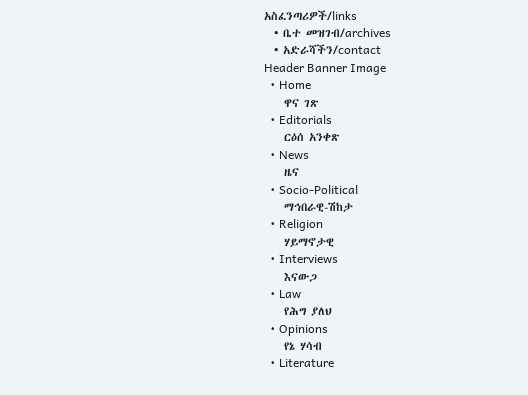አስፈንጣሪዎች/links
  • ቤተ መዝገብ/archives
  • አድራሻችን/contact
Header Banner Image
  • Home
    ዋና ገጽ
  • Editorials
    ርዕሰ አንቀጽ
  • News
    ዜና
  • Socio-Political
    ማኅበራዊ-ሽከታ
  • Religion
    ሃይማኖታዊ
  • Interviews
    እናውጋ
  • Law
    የሕግ ያለህ
  • Opinions
    የኔ ሃሳብ
  • Literature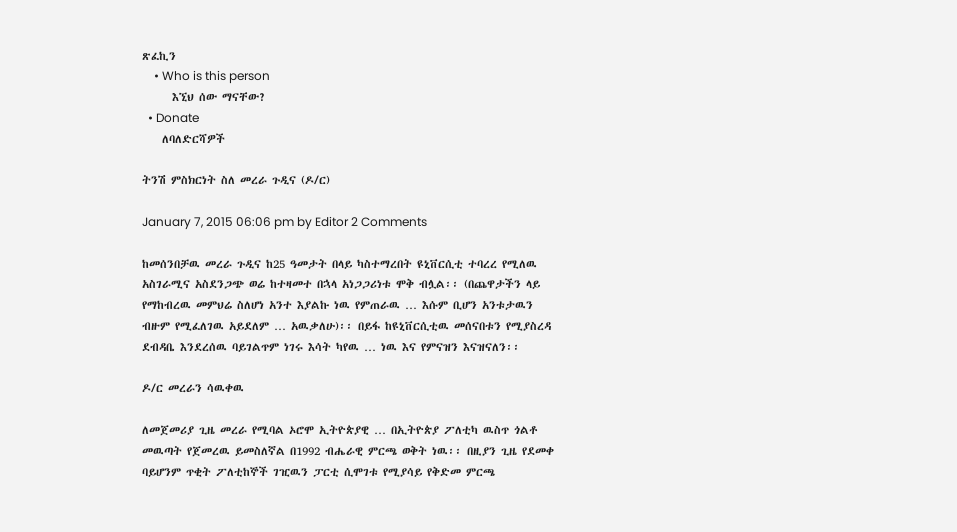ጽፈኪን
    • Who is this person
      እኚህ ሰው ማናቸው?
  • Donate
    ለባለድርሻዎች

ትንሽ ምስክርነት ስለ መረራ ጉዲና (ዶ/ር)

January 7, 2015 06:06 pm by Editor 2 Comments

ከመሰንበቻዉ መረራ ጉዲና ከ25 ዓመታት በላይ ካስተማረበት ዩኒቨርሲቲ ተባረረ የሚለዉ አስገራሚና አስደንጋጭ ወሬ ከተዛመተ በኋላ አነጋጋሪነቱ ሞቅ ብሏል፡፡ (በጨዋታችን ላይ የማከብረዉ መምህሬ ስለሆነ አንተ እያልኩ ነዉ የምጠራዉ … እሱም ቢሆን አንቱታዉን ብዙም የሚፈለገዉ አይደለም … አዉቃለሁ)፡፡ በይፋ ከዩኒቨርሲቲዉ መሰናበቱን የሚያስረዳ ደብዳቤ እንደረሰዉ ባይገልጥም ነገሩ እሳት ካየዉ … ነዉ እና የምናዝን እናዝናለን፡፡

ዶ/ር መረራን ሳዉቀዉ

ለመጀመሪያ ጊዜ መረራ የሚባል ኦሮሞ ኢትዮጵያዊ … በኢትዮጵያ ፖለቲካ ዉስጥ ጎልቶ መዉጣት የጀመረዉ ይመስለኛል በ1992 ብሔራዊ ምርጫ ወቅት ነዉ፡፡ በዚያን ጊዜ የደመቀ ባይሆንም ጥቂት ፖለቲከኞች ገዢዉን ፓርቲ ሲሞገቱ የሚያሳይ የቅድመ ምርጫ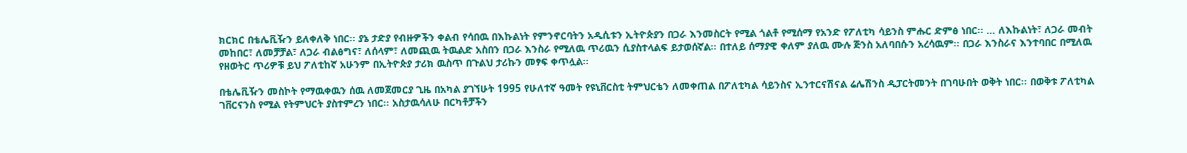ክርክር በቴሌቪዥን ይለቀለቅ ነበር፡፡ ያኔ ታድያ የብዙዎችን ቀልብ የሳበዉ በእኩልነት የምንኖርባትን አዲሲቱን ኢትዮጵያን በጋራ እንመስርት የሚል ጎልቶ የሚሰማ የአንድ የፖለቲካ ሳይንስ ምሑር ድምፅ ነበር፡፡ … ለእኩልነት፣ ለጋራ መብት መከበር፣ ለመቻቻል፣ ለጋራ ብልፅግና፣ ለሰላም፣ ለመጪዉ ትዉልድ አስበን በጋራ እንስራ የሚለዉ ጥሪዉን ሲያስተላልፍ ይታወሰኛል፡፡ በተለይ ሰማያዊ ቀለም ያለዉ ሙሉ ጅንስ አለባበሱን አረሳዉም፡፡ በጋራ እንስራና እንተባበር በሚለዉ የዘወትር ጥሪዎቹ ይህ ፖለቲከኛ አሁንም በኢትዮጵያ ታሪክ ዉስጥ በጉልህ ታሪኩን መፃፍ ቀጥሏል፡፡

በቴሌቪዥን መስኮት የማዉቀዉን ሰዉ ለመጀመርያ ጊዜ በአካል ያገኘሁት 1995 የሁለተኛ ዓመት የዩኒቨርስቲ ትምህርቴን ለመቀጠል በፖለቲካል ሳይንስና ኢንተርናሽናል ሬሌሽንስ ዲፓርትመንት በገባሁበት ወቅት ነበር፡፡ በወቅቱ ፖለቲካል ገቨርናንስ የሚል የትምህርት ያስተምረን ነበር፡፡ አስታዉሳለሁ በርካቶቻችን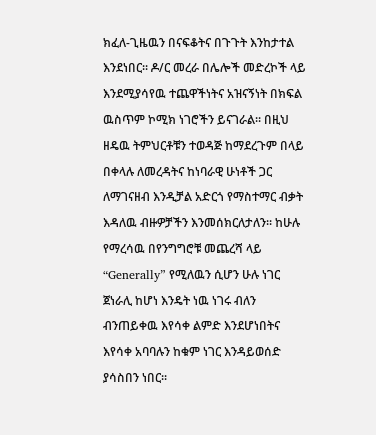ክፈለ-ጊዜዉን በናፍቆትና በጉጉት እንከታተል እንደነበር፡፡ ዶ/ር መረራ በሌሎች መድረኮች ላይ እንደሚያሳየዉ ተጨዋችነትና አዝናኝነት በክፍል ዉስጥም ኮሚክ ነገሮችን ይናገራል፡፡ በዚህ ዘዴዉ ትምህርቶቹን ተወዳጅ ከማደረጉም በላይ በቀላሉ ለመረዳትና ከነባራዊ ሁነቶች ጋር ለማገናዘብ እንዲቻል አድርጎ የማስተማር ብቃት እዳለዉ ብዙዎቻችን እንመሰክርለታለን፡፡ ከሁሉ የማረሳዉ በየንግግሮቹ መጨረሻ ላይ “Generally” የሚለዉን ሲሆን ሁሉ ነገር ጀነራሊ ከሆነ እንዴት ነዉ ነገሩ ብለን ብንጠይቀዉ እየሳቀ ልምድ እንደሆነበትና እየሳቀ አባባሉን ከቁም ነገር እንዳይወሰድ ያሳስበን ነበር፡፡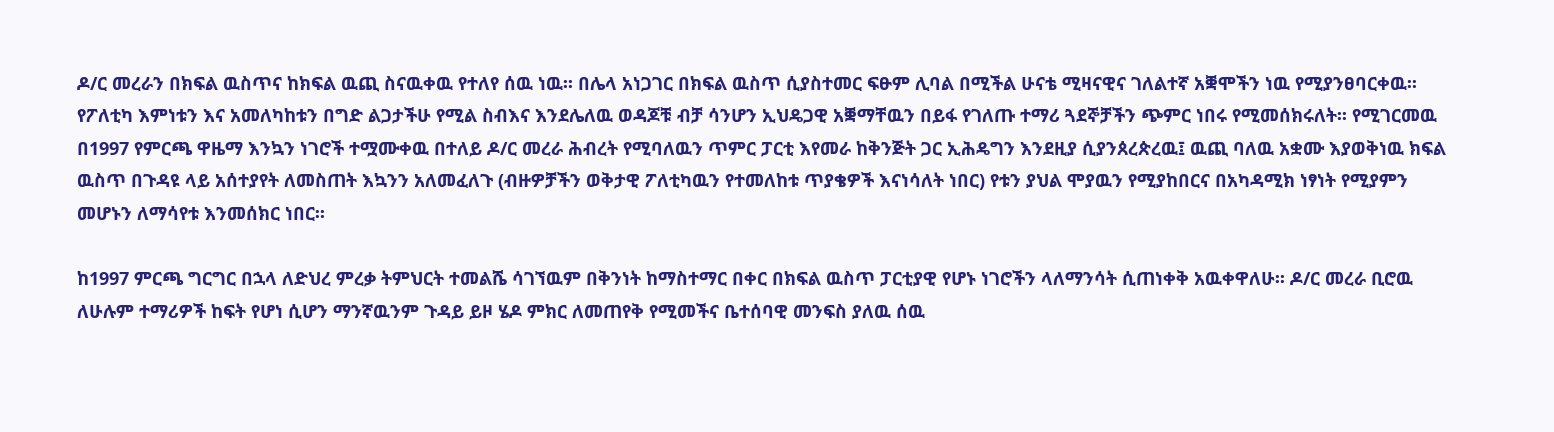ዶ/ር መረራን በክፍል ዉስጥና ከክፍል ዉጪ ስናዉቀዉ የተለየ ሰዉ ነዉ፡፡ በሌላ አነጋገር በክፍል ዉስጥ ሲያስተመር ፍፁም ሊባል በሚችል ሁናቴ ሚዛናዊና ገለልተኛ አቛሞችን ነዉ የሚያንፀባርቀዉ፡፡ የፖለቲካ እምነቱን እና አመለካከቱን በግድ ልጋታችሁ የሚል ስብእና እንደሌለዉ ወዳጆቹ ብቻ ሳንሆን ኢህዴጋዊ አቛማቸዉን በይፋ የገለጡ ተማሪ ጓደኞቻችን ጭምር ነበሩ የሚመሰክሩለት፡፡ የሚገርመዉ በ1997 የምርጫ ዋዜማ እንኳን ነገሮች ተሟሙቀዉ በተለይ ዶ/ር መረራ ሕብረት የሚባለዉን ጥምር ፓርቲ እየመራ ከቅንጅት ጋር ኢሕዴግን እንደዚያ ሲያንጰረጵረዉ፤ ዉጪ ባለዉ አቋሙ እያወቅነዉ ክፍል ዉስጥ በጉዳዩ ላይ አሰተያየት ለመስጠት እኳንን አለመፈለጉ (ብዙዎቻችን ወቅታዊ ፖለቲካዉን የተመለከቱ ጥያቄዎች እናነሳለት ነበር) የቱን ያህል ሞያዉን የሚያከበርና በአካዳሚክ ነፃነት የሚያምን መሆኑን ለማሳየቱ እንመሰክር ነበር፡፡

ከ1997 ምርጫ ግርግር በኋላ ለድህረ ምረቃ ትምህርት ተመልሼ ሳገኘዉም በቅንነት ከማስተማር በቀር በክፍል ዉስጥ ፓርቲያዊ የሆኑ ነገሮችን ላለማንሳት ሲጠነቀቅ አዉቀዋለሁ፡፡ ዶ/ር መረራ ቢሮዉ ለሁሉም ተማሪዎች ከፍት የሆነ ሲሆን ማንኛዉንም ጉዳይ ይዞ ሄዶ ምክር ለመጠየቅ የሚመችና ቤተሰባዊ መንፍስ ያለዉ ሰዉ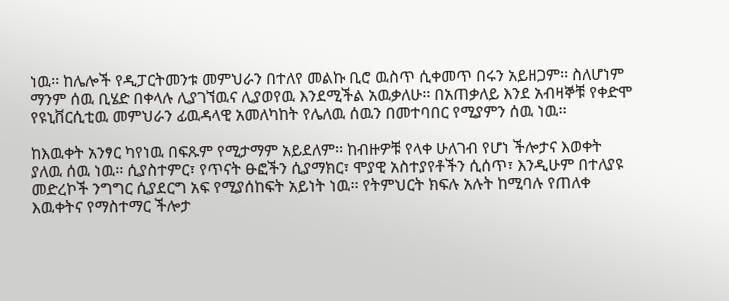ነዉ፡፡ ከሌሎች የዲፓርትመንቱ መምህራን በተለየ መልኩ ቢሮ ዉስጥ ሲቀመጥ በሩን አይዘጋም፡፡ ስለሆነም ማንም ሰዉ ቢሄድ በቀላሉ ሊያገኘዉና ሊያወየዉ እንደሚችል አዉቃለሁ፡፡ በአጠቃለይ እንደ አብዛኞቹ የቀድሞ የዩኒቨርሲቲዉ መምህራን ፊዉዳላዊ አመለካከት የሌለዉ ሰዉን በመተባበር የሚያምን ሰዉ ነዉ፡፡

ከእዉቀት አንፃር ካየነዉ በፍጹም የሚታማም አይደለም፡፡ ከብዙዎቹ የላቀ ሁለገብ የሆነ ችሎታና እወቀት ያለዉ ሰዉ ነዉ፡፡ ሲያስተምር፣ የጥናት ፁፎችን ሲያማክር፣ ሞያዊ አስተያየቶችን ሲሰጥ፣ እንዲሁም በተለያዩ መድረኮች ንግግር ሲያደርግ አፍ የሚያሰከፍት አይነት ነዉ፡፡ የትምህርት ክፍሉ አሉት ከሚባሉ የጠለቀ እዉቀትና የማስተማር ችሎታ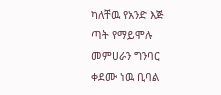ካለቸዉ የአንድ እጅ ጣት የማይሞሉ መምሀራን ግንባር ቀደሙ ነዉ ቢባል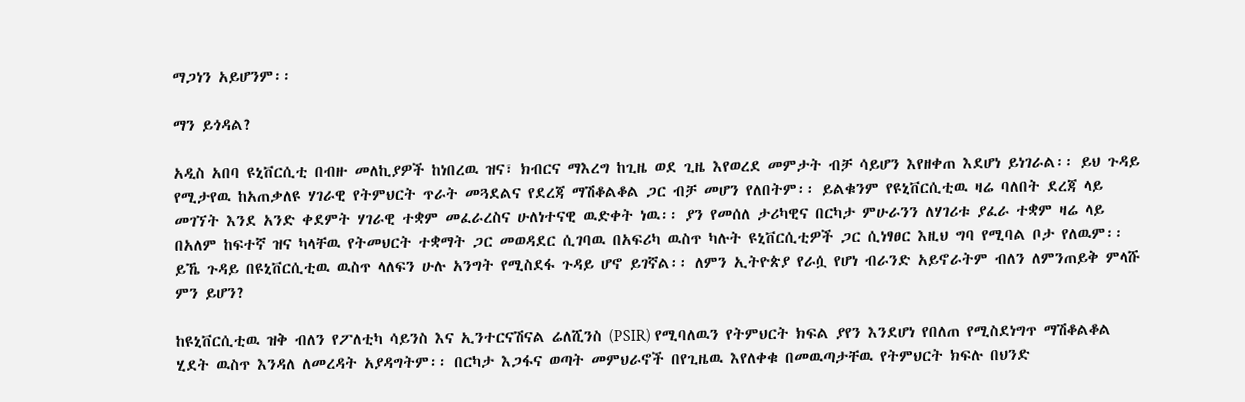ማጋነን አይሆንም፡፡

ማን ይጎዳል?

አዲስ አበባ ዩኒቨርሲቲ በብዙ መለኪያዎች ከነበረዉ ዝና፣ ክብርና ማእረግ ከጊዜ ወደ ጊዜ እየወረደ መምታት ብቻ ሳይሆን እየዘቀጠ እደሆነ ይነገራል፡፡ ይህ ጉዳይ የሚታየዉ ከአጠቃለዩ ሃገራዊ የትምህርት ጥራት መጓደልና የደረጃ ማሽቆልቆል ጋር ብቻ መሆን የለበትም፡፡ ይልቁንም የዩኒቨርሲቲዉ ዛሬ ባለበት ደረጃ ላይ መገኘት እንደ አንድ ቀደምት ሃገራዊ ተቋም መፈራረስና ሁለነተናዊ ዉድቀት ነዉ፡፡ ያን የመሰለ ታሪካዊና በርካታ ምሁራንን ለሃገሪቱ ያፈራ ተቋም ዛሬ ላይ በአለም ከፍተኛ ዝና ካላቸዉ የትመህርት ተቋማት ጋር መወዳደር ሲገባዉ በአፍሪካ ዉስጥ ካሉት ዩኒቨርሲቲዎች ጋር ሲነፃፀር እዚህ ግባ የሚባል ቦታ የለዉም፡፡ ይኼ ጉዳይ በዩኒቨርሲቲዉ ዉስጥ ላለፍን ሁሉ አንግት የሚስደፋ ጉዳይ ሆኖ ይገኛል፡፡ ለምን ኢትዮጵያ የራሷ የሆነ ብራንድ አይኖራትም ብለን ለምንጠይቅ ምላሹ ምን ይሆን?

ከዩኒቨርሲቲዉ ዝቅ ብለን የፖለቲካ ሳይንስ እና ኢንተርናሽናል ሬለሺንስ (PSIR) የሚባለዉን የትምህርት ክፍል ያየን እንደሆነ የበለጠ የሚስደነግጥ ማሽቆልቆል ሂደት ዉስጥ እንዳለ ለመረዳት አያዳግትም፡፡ በርካታ እጋፋና ወጣት መምህራኖች በየጊዜዉ እየለቀቁ በመዉጣታቸዉ የትምህርት ክፍሉ በህንድ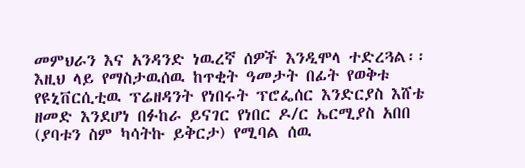መምህራን እና አንዳንድ ነዉረኛ ሰዎች እንዲሞላ ተድረጓል፡፡ እዚህ ላይ የማስታዉሰዉ ከጥቂት ዓመታት በፊት የወቅቱ የዩኒቨርሲቲዉ ፕሬዘዳንት የነበሩት ፕሮፌሰር እንድርያስ እሸቴ ዘመድ እንደሆነ በፉከራ ይናገር የነበር ዶ/ር ኤርሚያስ አበበ (ያባቱን ስም ካሳትኩ ይቅርታ) የሚባል ሰዉ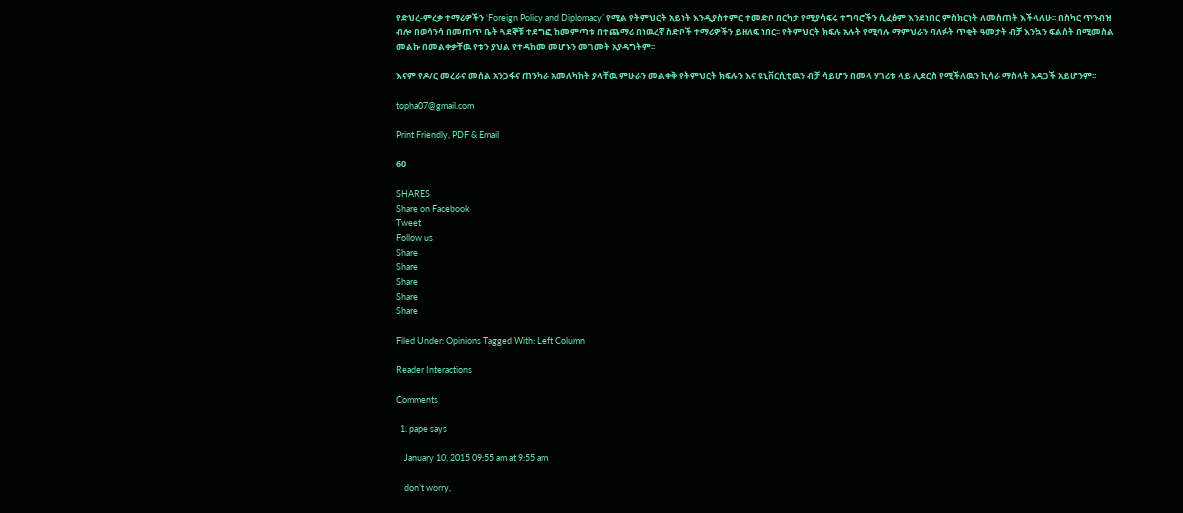የድህረ-ምረቃ ተማሪዎችን ‘Foreign Policy and Diplomacy’ የሚል የትምህርት አይነት እንዲያስተምር ተመድቦ በርካታ የሚያሳፍሩ ተግባሮችን ሲፈፅም እንደነበር ምስክርነት ለመስጠት እችላለሁ፡፡ በስካር ጥንብዝ ብሎ በወሳንሳ በመጠጥ ቤት ጓደኞቹ ተደግፎ ከመምጣቱ በተጨማሪ በነዉረኛ ስድቦች ተማሪዎችን ይዘለፍ ነበር፡፡ የትምህርት ክፍሉ አሉት የሚባሉ ማምህራን ባለፉት ጥቂት ዓመታት ብቻ እንኳን ፍልሰት በሚመስል መልኩ በመልቀቃቸዉ የቱን ያህል የተዳከመ መሆኑን መገመት አያዳግትም፡፡

እናም የዶ/ር መረራና መሰል አንጋፋና ጠንካራ አመለካከት ያላቸዉ ምሁራን መልቀቅ የትምህርት ክፍሉን እና ዩኒቨርሲቲዉን ብቻ ሳይሆን በመላ ሃገሪቱ ላይ ሊደርስ የሚችለዉን ኪሳራ ማስላት አዳጋች አይሆንም፡፡

topha07@gmail.com

Print Friendly, PDF & Email

60

SHARES
Share on Facebook
Tweet
Follow us
Share
Share
Share
Share
Share

Filed Under: Opinions Tagged With: Left Column

Reader Interactions

Comments

  1. pape says

    January 10, 2015 09:55 am at 9:55 am

    don’t worry,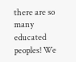there are so many educated peoples! We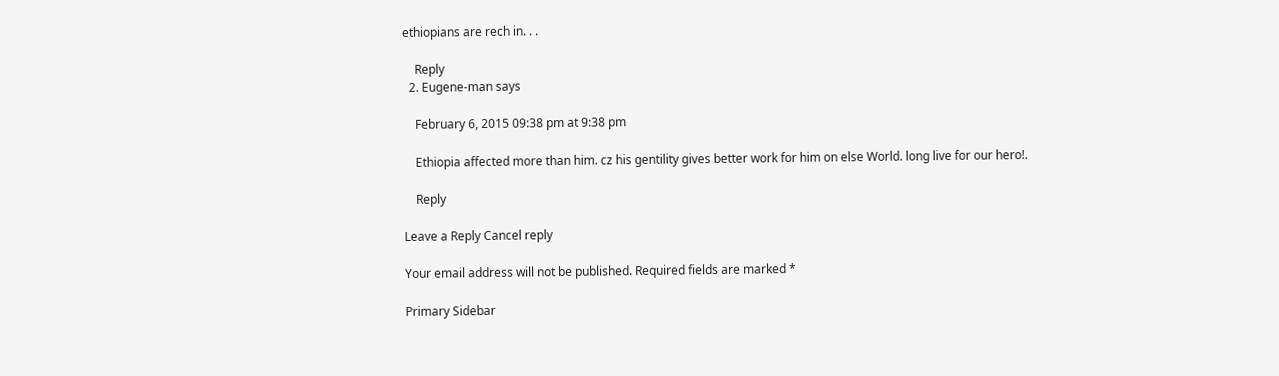ethiopians are rech in. . .

    Reply
  2. Eugene-man says

    February 6, 2015 09:38 pm at 9:38 pm

    Ethiopia affected more than him. cz his gentility gives better work for him on else World. long live for our hero!.

    Reply

Leave a Reply Cancel reply

Your email address will not be published. Required fields are marked *

Primary Sidebar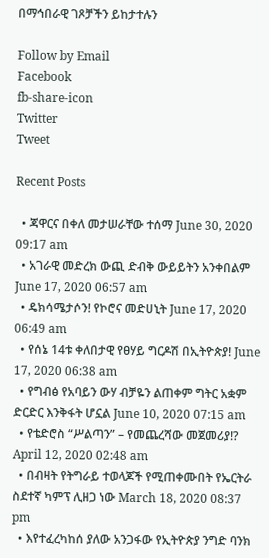በማኅበራዊ ገጾቻችን ይከታተሉን

Follow by Email
Facebook
fb-share-icon
Twitter
Tweet

Recent Posts

  • ጃዋርና በቀለ መታሠራቸው ተሰማ June 30, 2020 09:17 am
  • አገራዊ መድረክ ውጪ ድብቅ ውይይትን አንቀበልም June 17, 2020 06:57 am
  • ዴክሳሜታሶን! የኮሮና መድሀኒት June 17, 2020 06:49 am
  • የሰኔ 14ቱ ቀለበታዊ የፀሃይ ግርዶሽ በኢትዮጵያ! June 17, 2020 06:38 am
  • የግብፅ የአባይን ውሃ ብቻዬን ልጠቀም ግትር አቋም ድርድር እንቅፋት ሆኗል June 10, 2020 07:15 am
  • የቴድሮስ “ሥልጣን” – የመጨረሻው መጀመሪያ!? April 12, 2020 02:48 am
  • በብዛት የትግራይ ተወላጆች የሚጠቀሙበት የኤርትራ ስደተኛ ካምፕ ሊዘጋ ነው March 18, 2020 08:37 pm
  • እየተፈረካከሰ ያለው አንጋፋው የኢትዮጵያ ንግድ ባንክ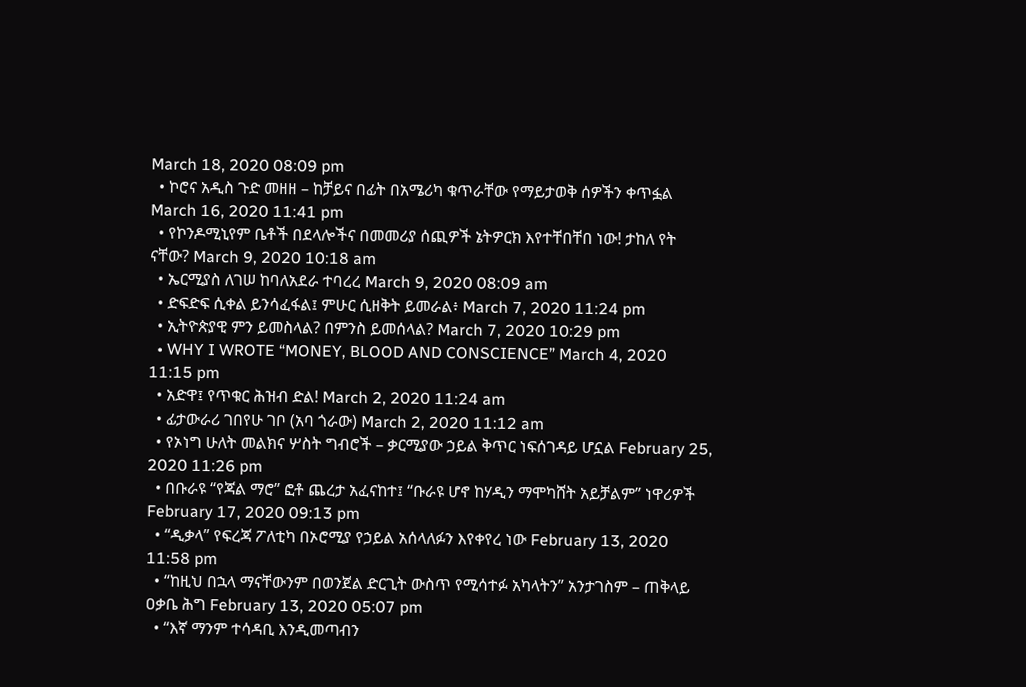March 18, 2020 08:09 pm
  • ኮሮና አዲስ ጉድ መዘዘ – ከቻይና በፊት በአሜሪካ ቁጥራቸው የማይታወቅ ሰዎችን ቀጥፏል March 16, 2020 11:41 pm
  • የኮንዶሚኒየም ቤቶች በደላሎችና በመመሪያ ሰጪዎች ኔትዎርክ እየተቸበቸበ ነው! ታከለ የት ናቸው? March 9, 2020 10:18 am
  • ኤርሚያስ ለገሠ ከባለአደራ ተባረረ March 9, 2020 08:09 am
  • ድፍድፍ ሲቀል ይንሳፈፋል፤ ምሁር ሲዘቅት ይመራል፥ March 7, 2020 11:24 pm
  • ኢትዮጵያዊ ምን ይመስላል? በምንስ ይመሰላል? March 7, 2020 10:29 pm
  • WHY I WROTE “MONEY, BLOOD AND CONSCIENCE” March 4, 2020 11:15 pm
  • አድዋ፤ የጥቁር ሕዝብ ድል! March 2, 2020 11:24 am
  • ፊታውራሪ ገበየሁ ገቦ (አባ ጎራው) March 2, 2020 11:12 am
  • የኦነግ ሁለት መልክና ሦስት ግብሮች – ቃርሚያው ኃይል ቅጥር ነፍሰገዳይ ሆኗል February 25, 2020 11:26 pm
  • በቡራዩ “የጃል ማሮ” ፎቶ ጨረታ አፈናከተ፤ “ቡራዩ ሆኖ ከሃዲን ማሞካሸት አይቻልም” ነዋሪዎች February 17, 2020 09:13 pm
  • “ዲቃላ” የፍረጃ ፖለቲካ በኦሮሚያ የኃይል አሰላለፉን እየቀየረ ነው February 13, 2020 11:58 pm
  • “ከዚህ በኋላ ማናቸውንም በወንጀል ድርጊት ውስጥ የሚሳተፉ አካላትን” አንታገስም – ጠቅላይ ዐቃቤ ሕግ February 13, 2020 05:07 pm
  • “እኛ ማንም ተሳዳቢ እንዲመጣብን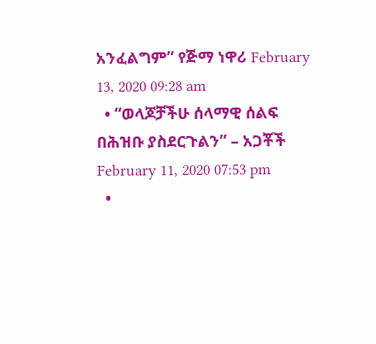አንፈልግም” የጅማ ነዋሪ February 13, 2020 09:28 am
  • “ወላጆቻችሁ ሰላማዊ ሰልፍ በሕዝቡ ያስደርጉልን” – አጋቾች February 11, 2020 07:53 pm
  •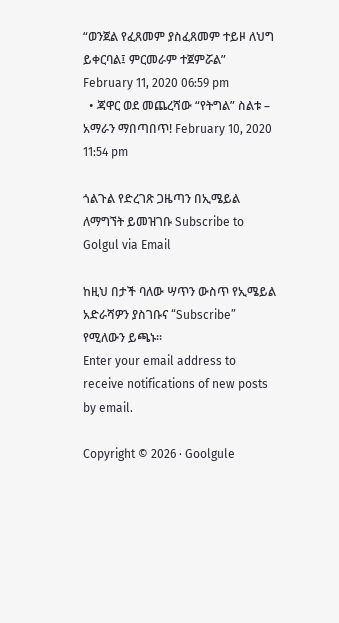“ወንጀል የፈጸመም ያስፈጸመም ተይዞ ለህግ ይቀርባል፤ ምርመራም ተጀምሯል” February 11, 2020 06:59 pm
  • ጃዋር ወደ መጨረሻው “የትግል” ስልቱ – አማራን ማበጣበጥ! February 10, 2020 11:54 pm

ጎልጉል የድረገጽ ጋዜጣን በኢሜይል ለማግኘት ይመዝገቡ Subscribe to Golgul via Email

ከዚህ በታች ባለው ሣጥን ውስጥ የኢሜይል አድራሻዎን ያስገቡና “Subscribe” የሚለውን ይጫኑ፡፡
Enter your email address to receive notifications of new posts by email.

Copyright © 2026 · Goolgule